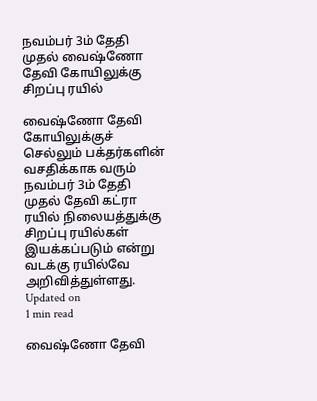நவம்பர் 3ம் தேதி முதல் வைஷ்ணோ தேவி கோயிலுக்கு சிறப்பு ரயில்

வைஷ்ணோ தேவி கோயிலுக்குச் செல்லும் பக்தர்களின் வசதிக்காக வரும் நவம்பர் 3ம் தேதி முதல் தேவி கட்ரா ரயில் நிலையத்துக்கு சிறப்பு ரயில்கள் இயக்கப்படும் என்று வடக்கு ரயில்வே அறிவித்துள்ளது.
Updated on
1 min read

வைஷ்ணோ தேவி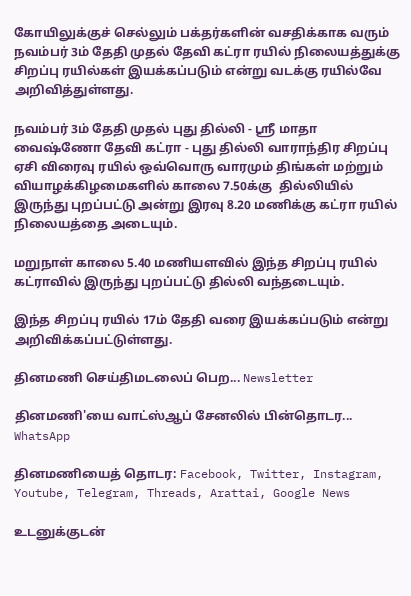கோயிலுக்குச் செல்லும் பக்தர்களின் வசதிக்காக வரும் நவம்பர் 3ம் தேதி முதல் தேவி கட்ரா ரயில் நிலையத்துக்கு சிறப்பு ரயில்கள் இயக்கப்படும் என்று வடக்கு ரயில்வே அறிவித்துள்ளது.

நவம்பர் 3ம் தேதி முதல் புது தில்லி - ஸ்ரீ மாதா வைஷ்ணோ தேவி கட்ரா - புது தில்லி வாராந்திர சிறப்பு ஏசி விரைவு ரயில் ஒவ்வொரு வாரமும் திங்கள் மற்றும் வியாழக்கிழமைகளில் காலை 7.50க்கு  தில்லியில் இருந்து புறப்பட்டு அன்று இரவு 8.20 மணிக்கு கட்ரா ரயில் நிலையத்தை அடையும்.

மறுநாள் காலை 5.40 மணியளவில் இந்த சிறப்பு ரயில் கட்ராவில் இருந்து புறப்பட்டு தில்லி வந்தடையும்.

இந்த சிறப்பு ரயில் 17ம் தேதி வரை இயக்கப்படும் என்று அறிவிக்கப்பட்டுள்ளது.

தினமணி செய்திமடலைப் பெற... Newsletter

தினமணி'யை வாட்ஸ்ஆப் சேனலில் பின்தொடர... WhatsApp

தினமணியைத் தொடர: Facebook, Twitter, Instagram, Youtube, Telegram, Threads, Arattai, Google News

உடனுக்குடன்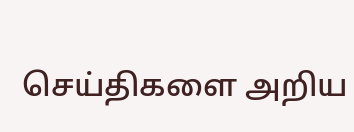செய்திகளை அறிய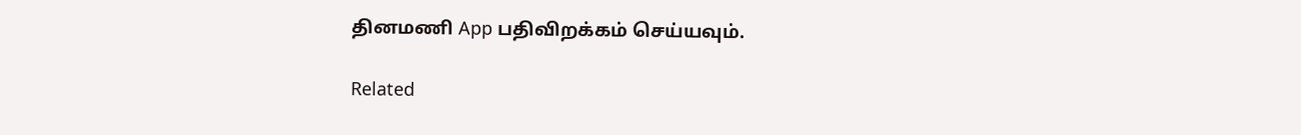தினமணி App பதிவிறக்கம் செய்யவும்.

Related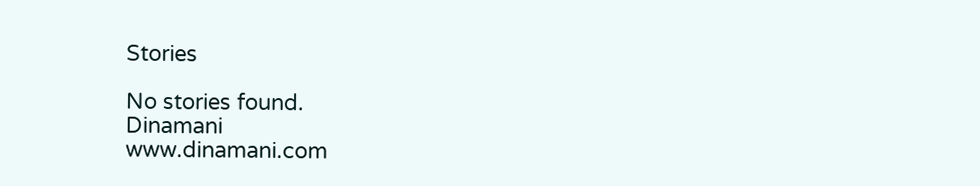Stories

No stories found.
Dinamani
www.dinamani.com